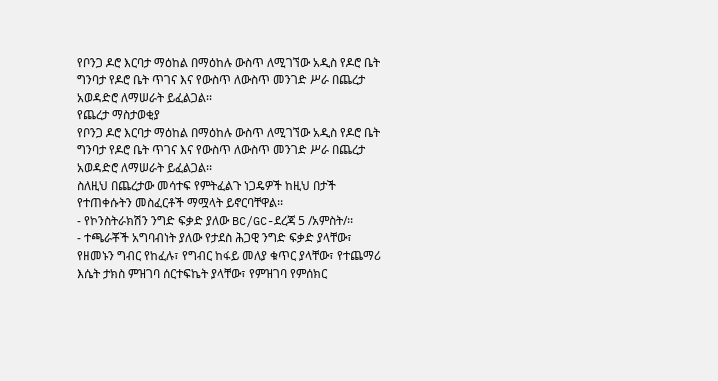የቦንጋ ዶሮ እርባታ ማዕከል በማዕከሉ ውስጥ ለሚገኘው አዲስ የዶሮ ቤት ግንባታ የዶሮ ቤት ጥገና እና የውስጥ ለውስጥ መንገድ ሥራ በጨረታ አወዳድሮ ለማሠራት ይፈልጋል፡፡
የጨረታ ማስታወቂያ
የቦንጋ ዶሮ እርባታ ማዕከል በማዕከሉ ውስጥ ለሚገኘው አዲስ የዶሮ ቤት ግንባታ የዶሮ ቤት ጥገና እና የውስጥ ለውስጥ መንገድ ሥራ በጨረታ አወዳድሮ ለማሠራት ይፈልጋል፡፡
ስለዚህ በጨረታው መሳተፍ የምትፈልጉ ነጋዴዎች ከዚህ በታች የተጠቀሱትን መስፈርቶች ማሟላት ይኖርባቸዋል፡፡
- የኮንስትራክሽን ንግድ ፍቃድ ያለው BC/GC-ደረጃ 5 /አምስት/፡፡
- ተጫራቾች አግባብነት ያለው የታደስ ሕጋዊ ንግድ ፍቃድ ያላቸው፣ የዘመኑን ግብር የከፈሉ፣ የግብር ከፋይ መለያ ቁጥር ያላቸው፣ የተጨማሪ እሴት ታክስ ምዝገባ ሰርተፍኬት ያላቸው፣ የምዝገባ የምሰክር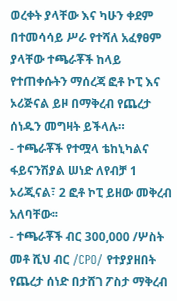ወረቀት ያላቸው እና ካሁን ቀደም በተመሳሳይ ሥራ የተሻለ አፈፃፀም ያላቸው ተጫራቾች ከላይ የተጠቀሱትን ማሰረጃ ፎቶ ኮፒ እና ኦሪጅናል ይዞ በማቅረብ የጨረታ ሰነዱን መግዛት ይችላሉ።
- ተጫራቾች የተሟላ ቴከኒካልና ፋይናንሽያል ሠነድ ለየብቻ 1 ኦሪጂናል፣ 2 ፎቶ ኮፒ ይዘው መቅረብ አለባቸው፡፡
- ተጫራቾች ብር 300,000 /ሦስት መቶ ሺህ ብር /CPO/ የተያያዘበት የጨረታ ሰነድ በታሸገ ፖስታ ማቅረብ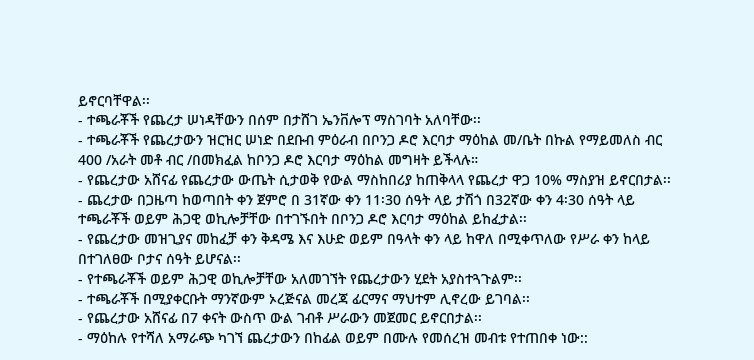ይኖርባቸዋል፡፡
- ተጫራቾች የጨረታ ሠነዳቸውን በሰም በታሸገ ኤንቨሎፕ ማስገባት አለባቸው፡፡
- ተጫራቾች የጨረታውን ዝርዝር ሠነድ በደቡብ ምዕራብ በቦንጋ ዶሮ እርባታ ማዕከል መ/ቤት በኩል የማይመለስ ብር 400 /አራት መቶ ብር /በመክፈል ከቦንጋ ዶሮ እርባታ ማዕከል መግዛት ይችላሉ።
- የጨረታው አሸናፊ የጨረታው ውጤት ሲታወቅ የውል ማስከበሪያ ከጠቅላላ የጨረታ ዋጋ 10% ማስያዝ ይኖርበታል፡፡
- ጨረታው በጋዜጣ ከወጣበት ቀን ጀምሮ በ 31ኛው ቀን 11፡30 ሰዓት ላይ ታሽጎ በ32ኛው ቀን 4፡30 ሰዓት ላይ ተጫራቾች ወይም ሕጋዊ ወኪሎቻቸው በተገኙበት በቦንጋ ዶሮ እርባታ ማዕከል ይከፈታል፡፡
- የጨረታው መዝጊያና መከፈቻ ቀን ቅዳሜ እና እሁድ ወይም በዓላት ቀን ላይ ከዋለ በሚቀጥለው የሥራ ቀን ከላይ በተገለፀው ቦታና ሰዓት ይሆናል፡፡
- የተጫራቾች ወይም ሕጋዊ ወኪሎቻቸው አለመገኘት የጨረታውን ሂደት አያስተጓጉልም፡፡
- ተጫራቾች በሚያቀርቡት ማንኛውም ኦረጅናል መረጃ ፊርማና ማህተም ሊኖረው ይገባል፡፡
- የጨረታው አሸናፊ በ7 ቀናት ውስጥ ውል ገብቶ ሥራውን መጀመር ይኖርበታል፡፡
- ማዕከሉ የተሻለ አማራጭ ካገኘ ጨረታውን በከፊል ወይም በሙሉ የመሰረዝ መብቱ የተጠበቀ ነው::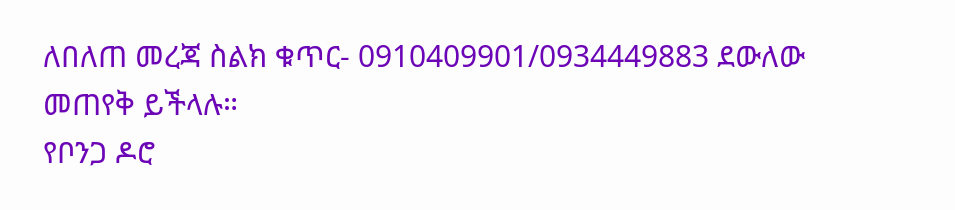ለበለጠ መረጃ ስልክ ቁጥር- 0910409901/0934449883 ደውለው መጠየቅ ይችላሉ።
የቦንጋ ዶሮ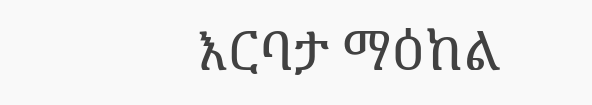እርባታ ማዕከል